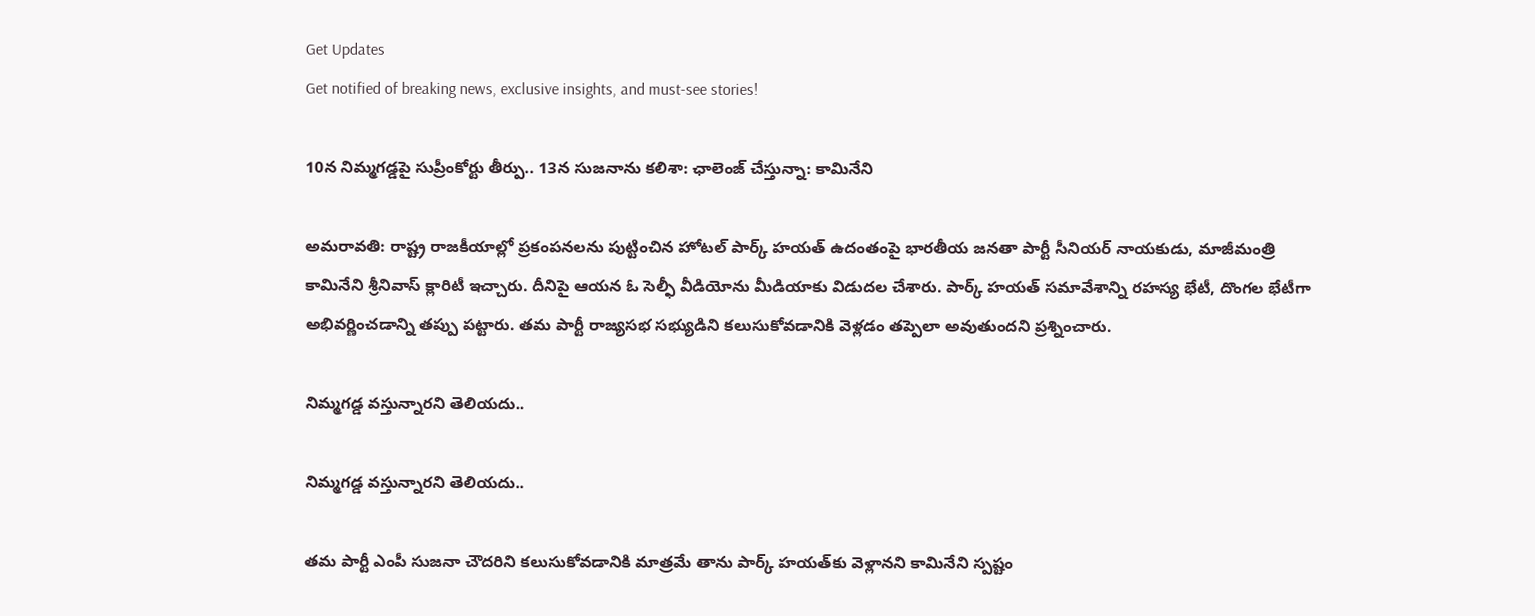Get Updates
Get notified of breaking news, exclusive insights, and must-see stories!

10న నిమ్మగడ్డపై సుప్రీంకోర్టు తీర్పు.. 13న సుజనాను కలిశా: ఛాలెంజ్ చేస్తున్నా: కామినేని

అమరావతి: రాష్ట్ర రాజకీయాల్లో ప్రకంపనలను పుట్టించిన హోటల్ పార్క్ హయత్ ఉదంతంపై భారతీయ జనతా పార్టీ సీనియర్ నాయకుడు, మాజీమంత్రి కామినేని శ్రీనివాస్ క్లారిటీ ఇచ్చారు. దీనిపై ఆయన ఓ సెల్ఫీ వీడియోను మీడియాకు విడుదల చేశారు. పార్క్ హయత్ సమావేశాన్ని రహస్య భేటీ, దొంగల భేటీగా అభివర్ణించడాన్ని తప్పు పట్టారు. తమ పార్టీ రాజ్యసభ సభ్యుడిని కలుసుకోవడానికి వెళ్లడం తప్పెలా అవుతుందని ప్రశ్నించారు.

నిమ్మగడ్డ వస్తున్నారని తెలియదు..

నిమ్మగడ్డ వస్తున్నారని తెలియదు..

తమ పార్టీ ఎంపీ సుజనా చౌదరిని కలుసుకోవడానికి మాత్రమే తాను పార్క్ హయత్‌కు వెళ్లానని కామినేని స్పష్టం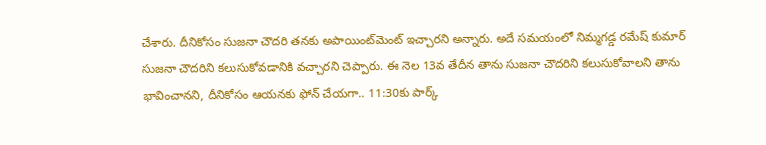చేశారు. దీనికోసం సుజనా చౌదరి తనకు అపాయింట్‌మెంట్ ఇచ్చారని అన్నారు. అదే సమయంలో నిమ్మగడ్డ రమేష్ కుమార్ సుజనా చౌదరిని కలుసుకోవడానికి వచ్చారని చెప్పారు. ఈ నెల 13వ తేదీన తాను సుజనా చౌదరిని కలుసుకోవాలని తాను భావించానని, దీనికోసం ఆయనకు ఫోన్ చేయగా.. 11:30కు పార్క్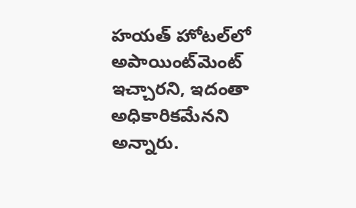హయత్ హోటల్‌లో అపాయింట్‌మెంట్ ఇచ్చారని, ఇదంతా అధికారికమేనని అన్నారు.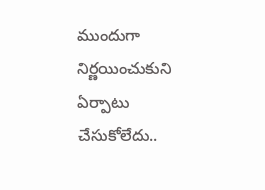ముందుగా నిర్ణయించుకుని ఏర్పాటు చేసుకోలేదు..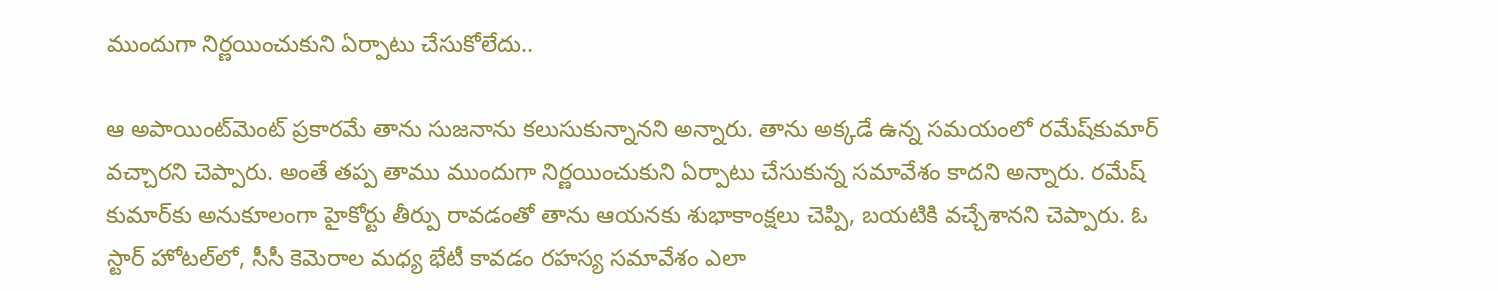ముందుగా నిర్ణయించుకుని ఏర్పాటు చేసుకోలేదు..

ఆ అపాయింట్‌మెంట్ ప్రకారమే తాను సుజనాను కలుసుకున్నానని అన్నారు. తాను అక్కడే ఉన్న సమయంలో రమేష్‌కుమార్ వచ్చారని చెప్పారు. అంతే తప్ప తాము ముందుగా నిర్ణయించుకుని ఏర్పాటు చేసుకున్న సమావేశం కాదని అన్నారు. రమేష్ కుమార్‌కు అనుకూలంగా హైకోర్టు తీర్పు రావడంతో తాను ఆయనకు శుభాకాంక్షలు చెప్పి, బయటికి వచ్చేశానని చెప్పారు. ఓ స్టార్ హోటల్‌లో, సీసీ కెమెరాల మధ్య భేటీ కావడం రహస్య సమావేశం ఎలా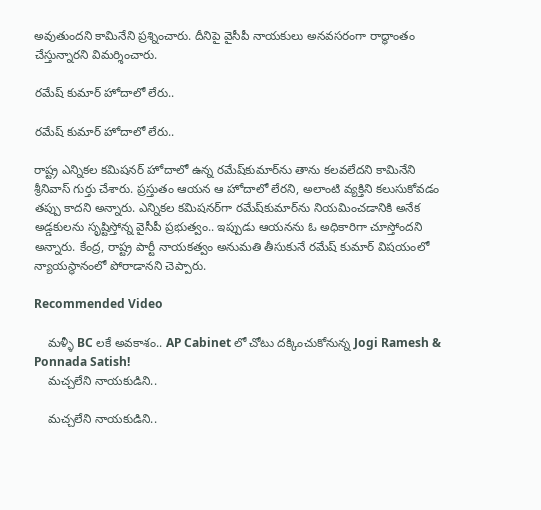అవుతుందని కామినేని ప్రశ్నించారు. దీనిపై వైసీపీ నాయకులు అనవసరంగా రాద్ధాంతం చేస్తున్నారని విమర్శించారు.

రమేష్ కుమార్ హోదాలో లేరు..

రమేష్ కుమార్ హోదాలో లేరు..

రాష్ట్ర ఎన్నికల కమిషనర్ హోదాలో ఉన్న రమేష్‌కుమార్‌ను తాను కలవలేదని కామినేని శ్రీనివాస్ గుర్తు చేశారు. ప్రస్తుతం ఆయన ఆ హోదాలో లేరని, అలాంటి వ్యక్తిని కలుసుకోవడం తప్పు కాదని అన్నారు. ఎన్నికల కమిషనర్‌గా రమేష్‌కుమార్‌ను నియమించడానికి అనేక అడ్డకులను సృష్టిస్తోన్న వైసీపీ ప్రభుత్వం.. ఇప్పుడు ఆయనను ఓ అధికారిగా చూస్తోందని అన్నారు. కేంద్ర, రాష్ట్ర పార్టీ నాయకత్వం అనుమతి తీసుకునే రమేష్ కుమార్ విషయంలో న్యాయస్థానంలో పోరాడానని చెప్పారు.

Recommended Video

    మళ్ళీ BC లకే అవకాశం.. AP Cabinet లో చోటు దక్కించుకోనున్న Jogi Ramesh & Ponnada Satish!
    మచ్చలేని నాయకుడిని..

    మచ్చలేని నాయకుడిని..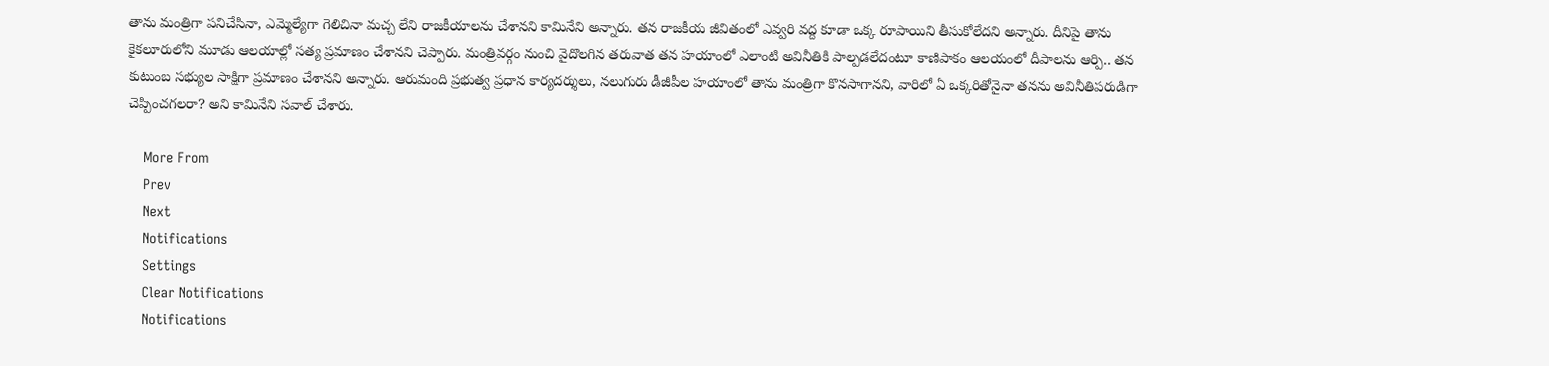తాను మంత్రిగా పనిచేసినా, ఎమ్మెల్యేగా గెలిచినా మచ్చ లేని రాజకీయాలను చేశానని కామినేని అన్నారు. తన రాజకీయ జీవితంలో ఎవ్వరి వద్ద కూడా ఒక్క రూపాయిని తీసుకోలేదని అన్నారు. దీనిపై తాను కైకలూరులోని మూడు ఆలయాల్లో సత్య ప్రమాణం చేశానని చెప్పారు. మంత్రివర్గం నుంచి వైదొలగిన తరువాత తన హయాంలో ఎలాంటి అవినీతికి పాల్పడలేదంటూ కాణిపాకం ఆలయంలో దీపాలను ఆర్పి.. తన కుటుంబ సభ్యుల సాక్షిగా ప్రమాణం చేశానని అన్నారు. ఆరుమంది ప్రభుత్వ ప్రధాన కార్యదర్శులు, నలుగురు డీజీపీల హయాంలో తాను మంత్రిగా కొనసాగానని, వారిలో ఏ ఒక్కరితోనైనా తనను అవినీతిపరుడిగా చెప్పించగలరా? అని కామినేని సవాల్ చేశారు.

    More From
    Prev
    Next
    Notifications
    Settings
    Clear Notifications
    Notifications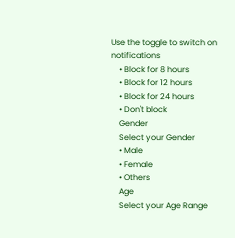Use the toggle to switch on notifications
    • Block for 8 hours
    • Block for 12 hours
    • Block for 24 hours
    • Don't block
    Gender
    Select your Gender
    • Male
    • Female
    • Others
    Age
    Select your Age Range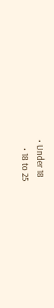• Under 18
    • 18 to 25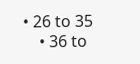• 26 to 35
    • 36 to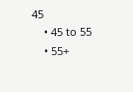45
    • 45 to 55
    • 55+